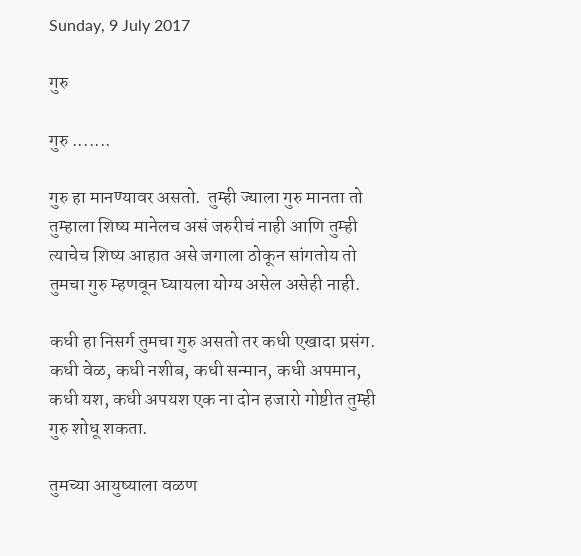Sunday, 9 July 2017

गुरु

गुरु .......

गुरु हा मानण्यावर असतो.  तुम्ही ज्याला गुरु मानता तो तुम्हाला शिष्य मानेलच असं जरुरीचं नाही आणि तुम्ही त्याचेच शिष्य आहात असे जगाला ठोकून सांगतोय तो तुमचा गुरु म्हणवून घ्यायला योग्य असेल असेही नाही.

कधी हा निसर्ग तुमचा गुरु असतो तर कधी एखादा प्रसंग. कधी वेळ, कधी नशीब, कधी सन्मान, कधी अपमान, कधी यश, कधी अपयश एक ना दोन हजारो गोष्टीत तुम्ही गुरु शोधू शकता.

तुमच्या आयुष्याला वळण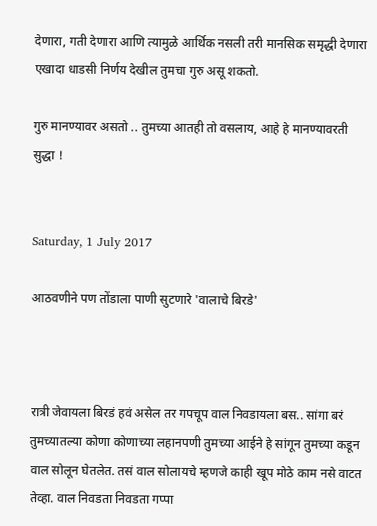देणारा, गती देणारा आणि त्यामुळे आर्थिक नसली तरी मानसिक समृद्धी देणारा एखादा धाडसी निर्णय देखील तुमचा गुरु असू शकतो.

गुरु मानण्यावर असतो .. तुमच्या आतही तो वसलाय, आहे हे मानण्यावरती सुद्धा !


Saturday, 1 July 2017

आठवणीने पण तोंडाला पाणी सुटणारे 'वालाचे बिरडे'



रात्री जेवायला बिरडं हवं असेल तर गपचूप वाल निवडायला बस.. सांगा बरं तुमच्यातल्या कोणा कोणाच्या लहानपणी तुमच्या आईने हे सांगून तुमच्या कडून वाल सोलून घेतलेत. तसं वाल सोलायचे म्हणजे काही खूप मोठे काम नसे वाटत तेव्हा. वाल निवडता निवडता गप्पा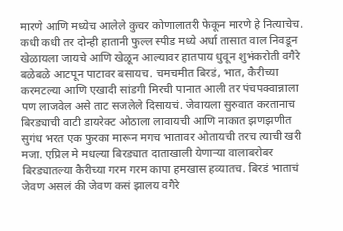मारणे आणि मध्येच आलेले कुचर कोणालातरी फेकून मारणे हे नित्याचेच. कधी कधी तर दोन्ही हातानी फुल्ल स्पीड मध्ये अर्धा तासात वाल निवडून खेळायला जायचे आणि खेळून आल्यावर हातपाय धुवून शुभंकरोती वगैरे बळेबळे आटपून पाटावर बसायच. चमचमीत बिरडं, भात, कैरीच्या करमटल्या आणि एखादी सांडगी मिरची पानात आली तर पंचपक्वान्नाला पण लाजवेल असे ताट सजलेले दिसायचं. जेवायला सुरुवात करतानाच बिरड्याची वाटी डायरेक्ट ओठाला लावायची आणि नाकात झणझणीत सुगंध भरत एक फुरका मारून मगच भातावर ओतायची तरच त्याची खरी मजा. एप्रिल मे मधल्या बिरड्यात दाताखाली येणाऱ्या वालाबरोबर बिरड्यातल्या कैरीच्या गरम गरम कापा हमखास हव्यातच. बिरडं भाताचं जेवण असलं की जेवण कसं झालय वगैरे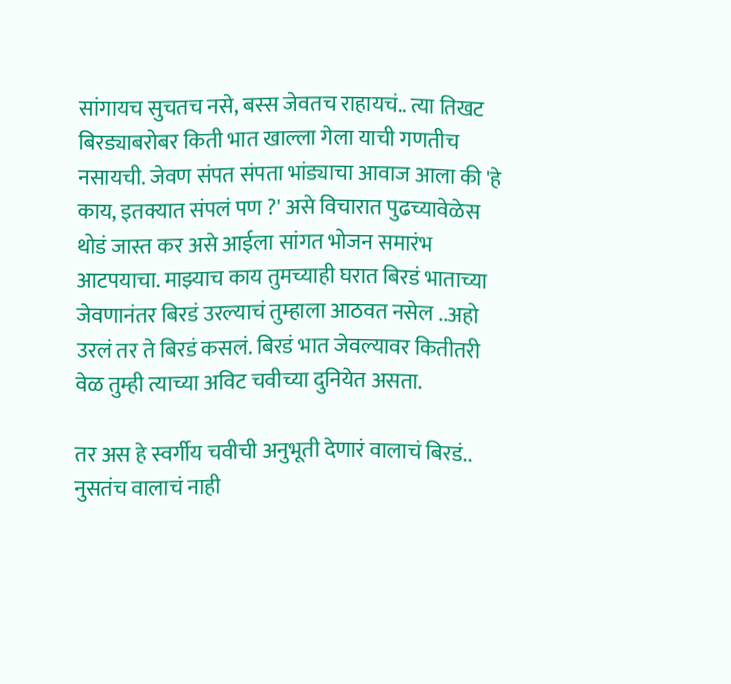सांगायच सुचतच नसे, बस्स जेवतच राहायचं.. त्या तिखट बिरड्याबरोबर किती भात खाल्ला गेला याची गणतीच नसायची. जेवण संपत संपता भांड्याचा आवाज आला की 'हे काय, इतक्यात संपलं पण ?' असे विचारात पुढच्यावेळेस थोडं जास्त कर असे आईला सांगत भोजन समारंभ आटपयाचा. माझ्याच काय तुमच्याही घरात बिरडं भाताच्या जेवणानंतर बिरडं उरल्याचं तुम्हाला आठवत नसेल ..अहो उरलं तर ते बिरडं कसलं. बिरडं भात जेवल्यावर कितीतरी वेळ तुम्ही त्याच्या अविट चवीच्या दुनियेत असता.

तर अस हे स्वर्गीय चवीची अनुभूती देणारं वालाचं बिरडं.. नुसतंच वालाचं नाही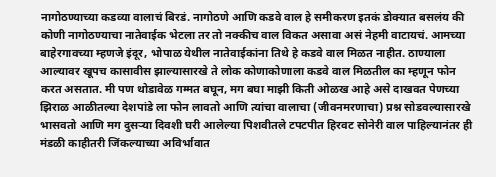नागोठण्याच्या कडव्या वालाचं बिरडं. नागोठणे आणि कडवे वाल हे समीकरण इतकं डोक्यात बसलंय की कोणी नागोठण्याचा नातेवाईक भेटला तर तो नक्कीच वाल विकत असावा असं नेहमी वाटायचं. आमच्या बाहेरगावच्या म्हणजे इंदूर, भोपाळ येथील नातेवाईकांना तिथे हे कडवे वाल मिळत नाहीत. ठाण्याला आल्यावर खूपच कासावीस झाल्यासारखे ते लोक कोणाकोणाला कडवे वाल मिळतील का म्हणून फोन करत असतात. मी पण थोडावेळ गम्मत बघून, मग बघा माझी किती ओळख आहे असे दाखवत पेणच्या झिराळ आळीतल्या देशपांडे ला फोन लावतो आणि त्यांचा वालाचा (जीवनमरणाचा) प्रश्न सोडवल्यासारखे भासवतो आणि मग दुसऱ्या दिवशी घरी आलेल्या पिशवीतले टपटपीत हिरवट सोनेरी वाल पाहिल्यानंतर ही मंडळी काहीतरी जिंकल्याच्या अविर्भावात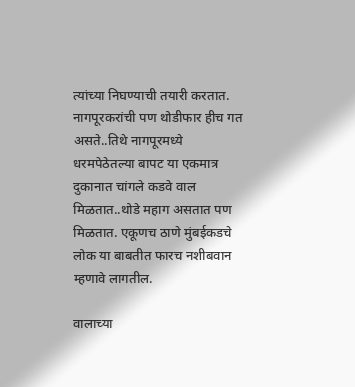त्यांच्या निघण्याची तयारी करतात. नागपूरकरांची पण थोडीफार हीच गत असते..तिथे नागपूरमध्ये धरमपेठेतल्या बापट या एकमात्र दुकानात चांगले कडवे वाल मिळतात..थोडे महाग असतात पण मिळतात. एकूणच ठाणे मुंबईकडचे लोक या बाबतीत फारच नशीबवान म्हणावे लागतील.

वालाच्या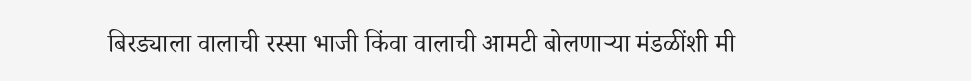बिरड्याला वालाची रस्सा भाजी किंवा वालाची आमटी बोलणाऱ्या मंडळींशी मी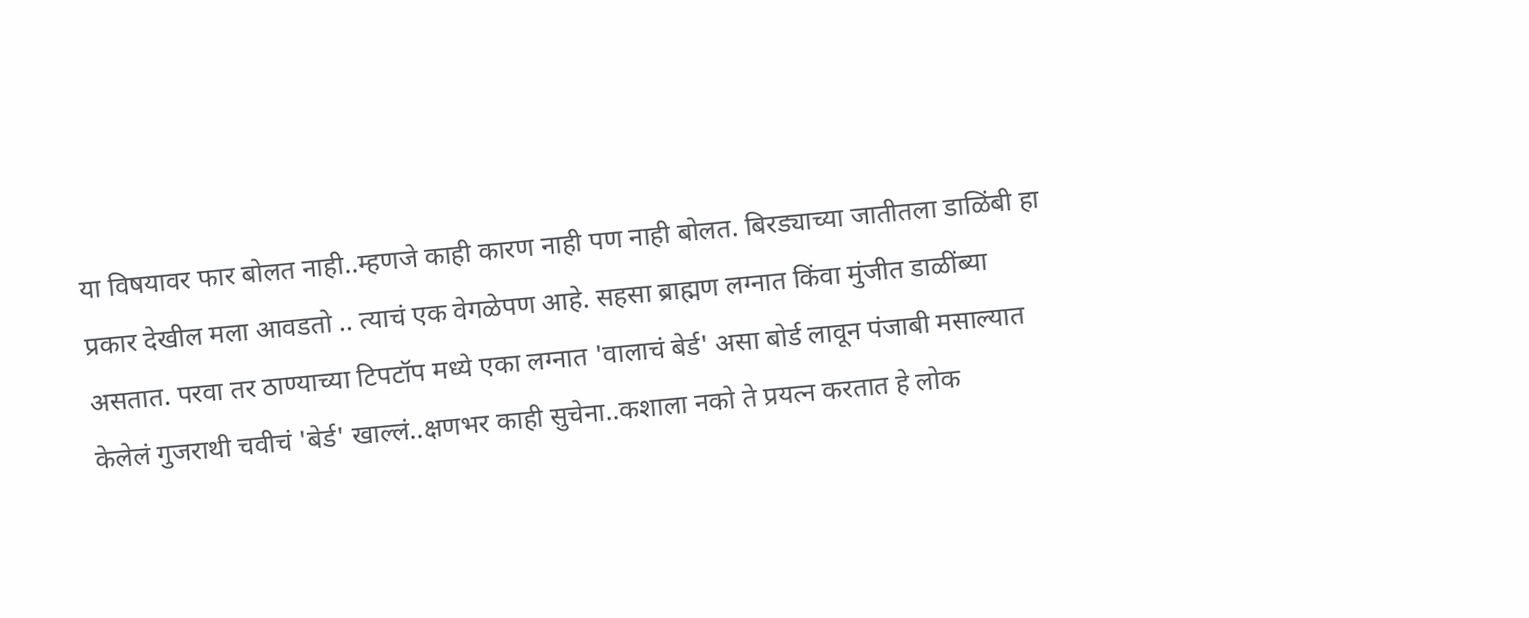या विषयावर फार बोलत नाही..म्हणजे काही कारण नाही पण नाही बोलत. बिरड्याच्या जातीतला डाळिंबी हा प्रकार देखील मला आवडतो .. त्याचं एक वेगळेपण आहे. सहसा ब्राह्मण लग्नात किंवा मुंजीत डाळींब्या असतात. परवा तर ठाण्याच्या टिपटॉप मध्ये एका लग्नात 'वालाचं बेर्ड' असा बोर्ड लावून पंजाबी मसाल्यात केलेलं गुजराथी चवीचं 'बेर्ड' खाल्लं..क्षणभर काही सुचेना..कशाला नको ते प्रयत्न करतात हे लोक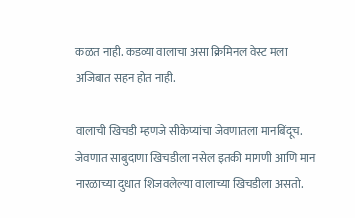कळत नाही. कडव्या वालाचा असा क्रिमिनल वेस्ट मला अजिबात सहन होत नाही.

वालाची खिचडी म्हणजे सीकेप्यांचा जेवणातला मानबिंदूच. जेवणात साबुदाणा खिचडीला नसेल इतकी मागणी आणि मान नारळाच्या दुधात शिजवलेल्या वालाच्या खिचडीला असतो.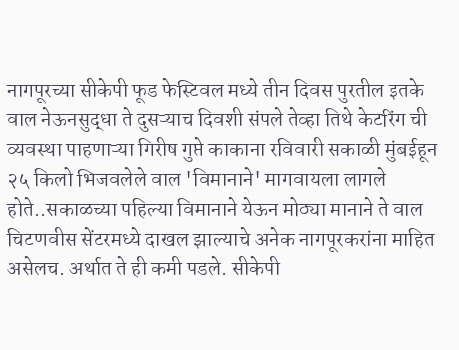नागपूरच्या सीकेपी फूड फेस्टिवल मध्ये तीन दिवस पुरतील इतके वाल नेऊनसुद्धा ते दुसऱ्याच दिवशी संपले तेव्हा तिथे केटरिंग ची व्यवस्था पाहणाऱ्या गिरीष गुप्ते काकाना रविवारी सकाळी मुंबईहून २५ किलो भिजवलेले वाल 'विमानाने' मागवायला लागले होते..सकाळच्या पहिल्या विमानाने येऊन मोठ्या मानाने ते वाल चिटणवीस सेंटरमध्ये दाखल झाल्याचे अनेक नागपूरकरांना माहित असेलच. अर्थात ते ही कमी पडले. सीकेपी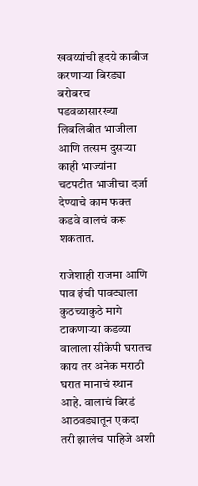खवय्यांची हृदये काबीज करणाऱ्या बिरड्या बरोबरच पडवळासारख्या लिबलिबीत भाजीला आणि तत्सम दुसऱ्या काही भाज्यांना चटपटीत भाजीचा दर्जा देण्याचे काम फक्त कडवे वालचं करू शकतात.

राजेशाही राजमा आणि पाव इंची पावट्याला कुठच्याकुठे मागे टाकणाऱ्या कडव्या वालाला सीकेपी घरातच काय तर अनेक मराठी घरात मानाचं स्थान आहे. वालाचं बिरडं आठवड्यातून एकदा तरी झालंच पाहिजे अशी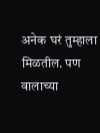अनेक घरं तुम्हाला मिळतील. पण वालाच्या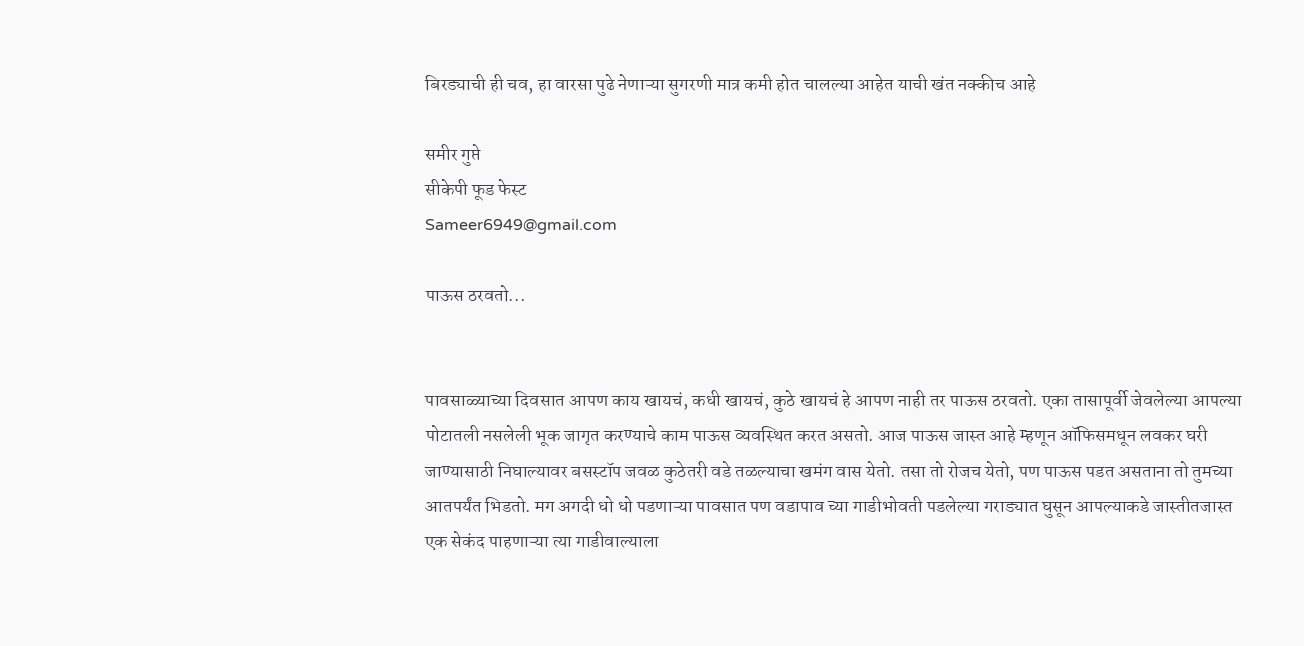बिरड्याची ही चव, हा वारसा पुढे नेणाऱ्या सुगरणी मात्र कमी होत चालल्या आहेत याची खंत नक्कीच आहे

समीर गुप्ते
सीकेपी फूड फेस्ट
Sameer6949@gmail.com

पाऊस ठरवतो...


पावसाळ्याच्या दिवसात आपण काय खायचं, कधी खायचं, कुठे खायचं हे आपण नाही तर पाऊस ठरवतो. एका तासापूर्वी जेवलेल्या आपल्या पोटातली नसलेली भूक जागृत करण्याचे काम पाऊस व्यवस्थित करत असतो. आज पाऊस जास्त आहे म्हणून ऑफिसमधून लवकर घरी जाण्यासाठी निघाल्यावर बसस्टॉप जवळ कुठेतरी वडे तळल्याचा खमंग वास येतो. तसा तो रोजच येतो, पण पाऊस पडत असताना तो तुमच्या आतपर्यंत भिडतो. मग अगदी धो धो पडणाऱ्या पावसात पण वडापाव च्या गाडीभोवती पडलेल्या गराड्यात घुसून आपल्याकडे जास्तीतजास्त एक सेकंद पाहणाऱ्या त्या गाडीवाल्याला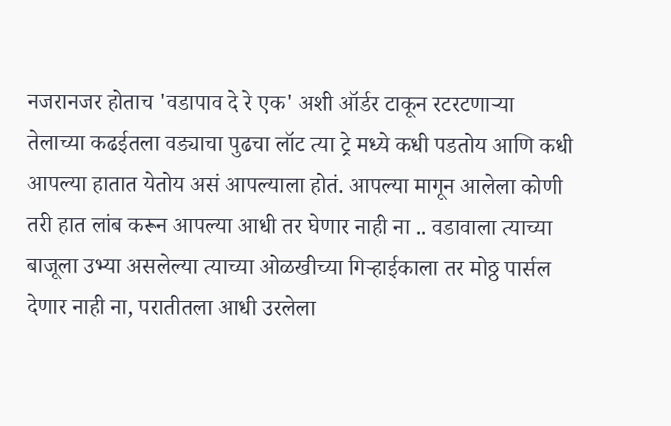नजरानजर होताच 'वडापाव दे रे एक' अशी ऑर्डर टाकून रटरटणाऱ्या तेलाच्या कढईतला वड्याचा पुढचा लॉट त्या ट्रे मध्ये कधी पडतोय आणि कधी आपल्या हातात येतोय असं आपल्याला होतं. आपल्या मागून आलेला कोणी तरी हात लांब करून आपल्या आधी तर घेणार नाही ना .. वडावाला त्याच्या बाजूला उभ्या असलेल्या त्याच्या ओळखीच्या गिऱ्हाईकाला तर मोठ्ठ पार्सल देणार नाही ना, परातीतला आधी उरलेला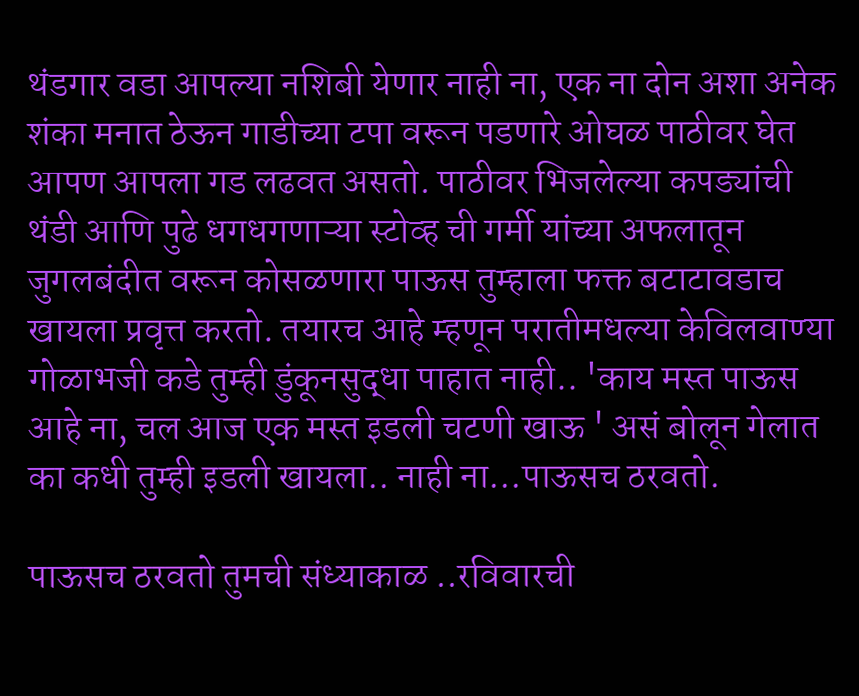थंडगार वडा आपल्या नशिबी येणार नाही ना, एक ना दोन अशा अनेक शंका मनात ठेऊन गाडीच्या टपा वरून पडणारे ओघळ पाठीवर घेत आपण आपला गड लढवत असतो. पाठीवर भिजलेल्या कपड्यांची थंडी आणि पुढे धगधगणाऱ्या स्टोव्ह ची गर्मी यांच्या अफलातून जुगलबंदीत वरून कोसळणारा पाऊस तुम्हाला फक्त बटाटावडाच खायला प्रवृत्त करतो. तयारच आहे म्हणून परातीमधल्या केविलवाण्या गोळाभजी कडे तुम्ही डुंकूनसुद्धा पाहात नाही.. 'काय मस्त पाऊस आहे ना, चल आज एक मस्त इडली चटणी खाऊ ' असं बोलून गेलात का कधी तुम्ही इडली खायला.. नाही ना...पाऊसच ठरवतो.

पाऊसच ठरवतो तुमची संध्याकाळ ..रविवारची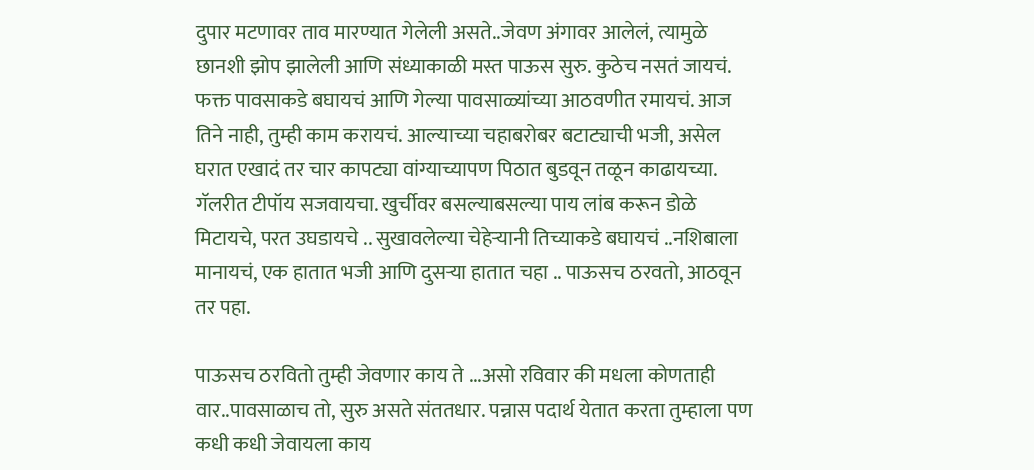दुपार मटणावर ताव मारण्यात गेलेली असते..जेवण अंगावर आलेलं, त्यामुळे छानशी झोप झालेली आणि संध्याकाळी मस्त पाऊस सुरु. कुठेच नसतं जायचं. फक्त पावसाकडे बघायचं आणि गेल्या पावसाळ्यांच्या आठवणीत रमायचं. आज तिने नाही, तुम्ही काम करायचं. आल्याच्या चहाबरोबर बटाट्याची भजी, असेल घरात एखादं तर चार कापट्या वांग्याच्यापण पिठात बुडवून तळून काढायच्या. गॅलरीत टीपॉय सजवायचा. खुर्चीवर बसल्याबसल्या पाय लांब करून डोळे मिटायचे, परत उघडायचे .. सुखावलेल्या चेहेऱ्यानी तिच्याकडे बघायचं ..नशिबाला मानायचं, एक हातात भजी आणि दुसऱ्या हातात चहा .. पाऊसच ठरवतो, आठवून तर पहा.

पाऊसच ठरवितो तुम्ही जेवणार काय ते ...असो रविवार की मधला कोणताही वार..पावसाळाच तो, सुरु असते संततधार. पन्नास पदार्थ येतात करता तुम्हाला पण कधी कधी जेवायला काय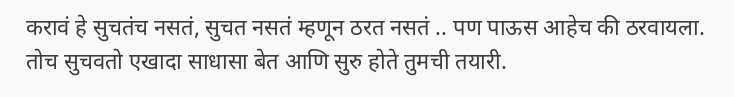करावं हे सुचतंच नसतं, सुचत नसतं म्हणून ठरत नसतं .. पण पाऊस आहेच की ठरवायला. तोच सुचवतो एखादा साधासा बेत आणि सुरु होते तुमची तयारी.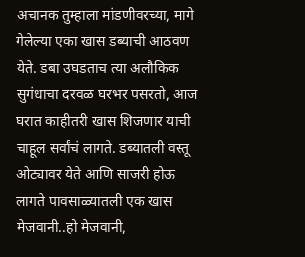अचानक तुम्हाला मांडणीवरच्या, मागे गेलेल्या एका खास डब्याची आठवण येते. डबा उघडताच त्या अलौकिक सुगंधाचा दरवळ घरभर पसरतो, आज घरात काहीतरी खास शिजणार याची चाहूल सर्वांचं लागते. डब्यातली वस्तू ओट्यावर येते आणि साजरी होऊ लागते पावसाळ्यातली एक खास मेजवानी..हो मेजवानी,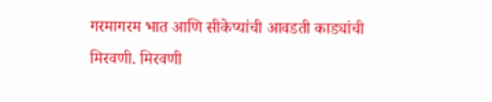गरमागरम भात आणि सीकेप्यांची आवडती काड्यांची मिरवणी. मिरवणी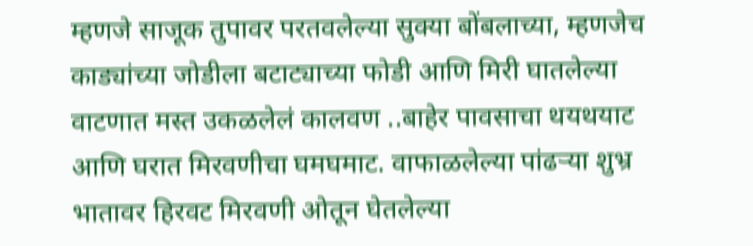म्हणजे साजूक तुपावर परतवलेल्या सुक्या बोंबलाच्या, म्हणजेच काड्यांच्या जोडीला बटाट्याच्या फोडी आणि मिरी घातलेल्या वाटणात मस्त उकळलेलं कालवण ..बाहेर पावसाचा थयथयाट आणि घरात मिरवणीचा घमघमाट. वाफाळलेल्या पांढऱ्या शुभ्र भातावर हिरवट मिरवणी ओतून घेतलेल्या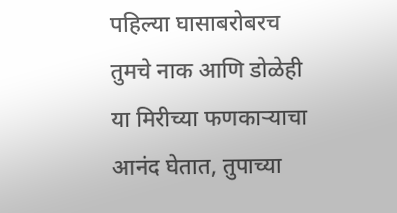पहिल्या घासाबरोबरच तुमचे नाक आणि डोळेही या मिरीच्या फणकाऱ्याचा आनंद घेतात, तुपाच्या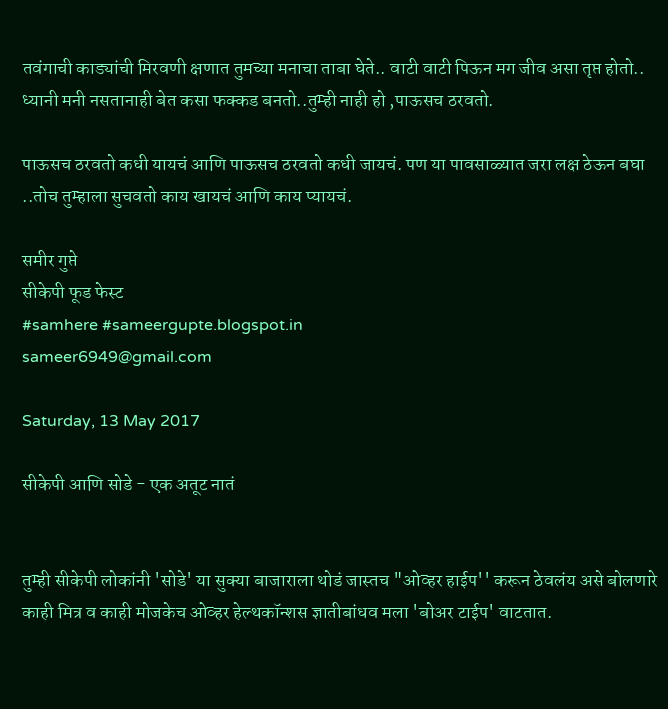तवंगाची काड्यांची मिरवणी क्षणात तुमच्या मनाचा ताबा घेते.. वाटी वाटी पिऊन मग जीव असा तृप्त होतो.. ध्यानी मनी नसतानाही बेत कसा फक्कड बनतो..तुम्ही नाही हो ,पाऊसच ठरवतो.

पाऊसच ठरवतो कधी यायचं आणि पाऊसच ठरवतो कधी जायचं. पण या पावसाळ्यात जरा लक्ष ठेऊन बघा ..तोच तुम्हाला सुचवतो काय खायचं आणि काय प्यायचं.

समीर गुप्ते
सीकेपी फूड फेस्ट
#samhere #sameergupte.blogspot.in
sameer6949@gmail.com

Saturday, 13 May 2017

सीकेपी आणि सोडे - एक अतूट नातं


तुम्ही सीकेपी लोकांनी 'सोडे' या सुक्या बाजाराला थोडं जास्तच "ओव्हर हाईप'' करून ठेवलंय असे बोलणारे काही मित्र व काही मोजकेच ओव्हर हेल्थकॉन्शस ज्ञातीबांधव मला 'बोअर टाईप' वाटतात.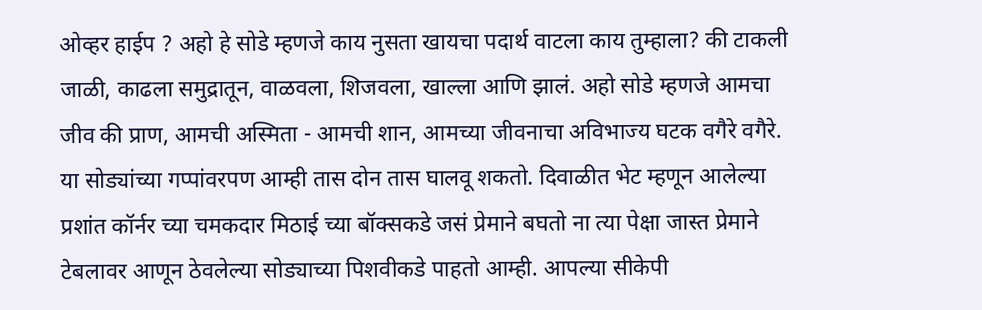ओव्हर हाईप ? अहो हे सोडे म्हणजे काय नुसता खायचा पदार्थ वाटला काय तुम्हाला? की टाकली जाळी, काढला समुद्रातून, वाळवला, शिजवला, खाल्ला आणि झालं. अहो सोडे म्हणजे आमचा जीव की प्राण, आमची अस्मिता - आमची शान, आमच्या जीवनाचा अविभाज्य घटक वगैरे वगैरे. या सोड्यांच्या गप्पांवरपण आम्ही तास दोन तास घालवू शकतो. दिवाळीत भेट म्हणून आलेल्या प्रशांत कॉर्नर च्या चमकदार मिठाई च्या बॉक्सकडे जसं प्रेमाने बघतो ना त्या पेक्षा जास्त प्रेमाने टेबलावर आणून ठेवलेल्या सोड्याच्या पिशवीकडे पाहतो आम्ही. आपल्या सीकेपी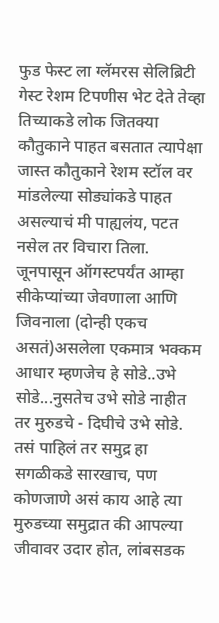फुड फेस्ट ला ग्लॅमरस सेलिब्रिटी गेस्ट रेशम टिपणीस भेट देते तेव्हा तिच्याकडे लोक जितक्या कौतुकाने पाहत बसतात त्यापेक्षा जास्त कौतुकाने रेशम स्टॉल वर मांडलेल्या सोड्यांकडे पाहत असल्याचं मी पाह्यलंय, पटत नसेल तर विचारा तिला. जूनपासून ऑगस्टपर्यंत आम्हा सीकेप्यांच्या जेवणाला आणि जिवनाला (दोन्ही एकच असतं)असलेला एकमात्र भक्कम आधार म्हणजेच हे सोडे..उभे सोडे...नुसतेच उभे सोडे नाहीत तर मुरुडचे - दिघीचे उभे सोडे. तसं पाहिलं तर समुद्र हा सगळीकडे सारखाच, पण कोणजाणे असं काय आहे त्या मुरुडच्या समुद्रात की आपल्या जीवावर उदार होत, लांबसडक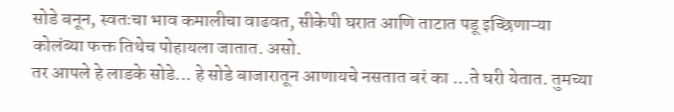सोडे बनून, स्वतःचा भाव कमालीचा वाढवत, सीकेपी घरात आणि ताटात पडू इच्छिणाऱ्या कोलंब्या फक्त तिथेच पोहायला जातात. असो.
तर आपले हे लाडके सोडे... हे सोडे बाजारातून आणायचे नसतात बरं का ...ते घरी येतात. तुमच्या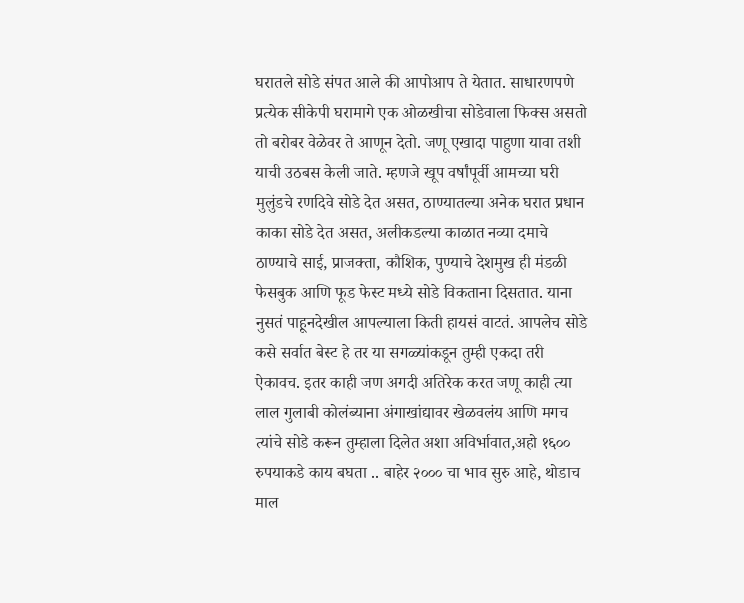घरातले सोडे संपत आले की आपोआप ते येतात. साधारणपणे प्रत्येक सीकेपी घरामागे एक ओळखीचा सोडेवाला फिक्स असतो तो बरोबर वेळेवर ते आणून देतो. जणू एखादा पाहुणा यावा तशी याची उठबस केली जाते. म्हणजे खूप वर्षांपूर्वी आमच्या घरी मुलुंडचे रणदिवे सोडे देत असत, ठाण्यातल्या अनेक घरात प्रधान काका सोडे देत असत, अलीकडल्या काळात नव्या दमाचे ठाण्याचे साई, प्राजक्ता, कौशिक, पुण्याचे देशमुख ही मंडळी फेसबुक आणि फूड फेस्ट मध्ये सोडे विकताना दिसतात. याना नुसतं पाहूनदेखील आपल्याला किती हायसं वाटतं. आपलेच सोडे कसे सर्वात बेस्ट हे तर या सगळ्यांकडून तुम्ही एकदा तरी ऐकावच. इतर काही जण अगदी अतिरेक करत जणू काही त्या लाल गुलाबी कोलंब्याना अंगाखांद्यावर खेळवलंय आणि मगच त्यांचे सोडे करून तुम्हाला दिलेत अशा अविर्भावात,अहो १६०० रुपयाकडे काय बघता .. बाहेर २००० चा भाव सुरु आहे, थोडाच माल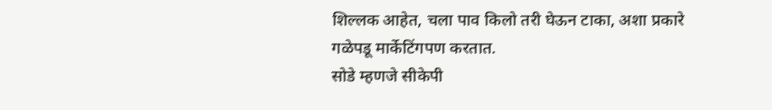शिल्लक आहेत, चला पाव किलो तरी घेऊन टाका, अशा प्रकारे गळेपडू मार्केटिंगपण करतात.
सोडे म्हणजे सीकेपी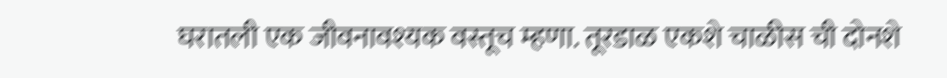घरातली एक जीवनावश्यक वस्तूच म्हणा. तूरडाळ एकशे चाळीस ची दोनशे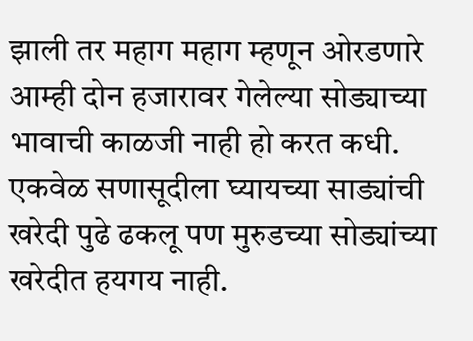झाली तर महाग महाग म्हणून ओरडणारे आम्ही दोन हजारावर गेलेल्या सोड्याच्या भावाची काळजी नाही हो करत कधी. एकवेळ सणासूदीला घ्यायच्या साड्यांची खरेदी पुढे ढकलू पण मुरुडच्या सोड्यांच्या खरेदीत हयगय नाही.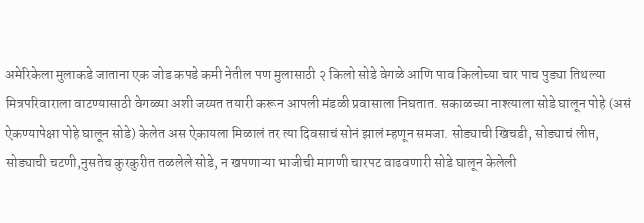अमेरिकेला मुलाकडे जाताना एक जोड कपडे कमी नेतील पण मुलासाठी २ किलो सोडे वेगळे आणि पाव किलोच्या चार पाच पुड्या तिथल्या मित्रपरिवाराला वाटण्यासाठी वेगळ्या अशी जय्यत तयारी करून आपली मंडळी प्रवासाला निघतात. सकाळच्या नाश्त्याला सोडे घालून पोहे (असं ऐकण्यापेक्षा पोहे घालून सोडे) केलेत अस ऐकायला मिळालं तर त्या दिवसाचं सोनं झालं म्हणून समजा. सोड्याची खिचडी, सोड्याचं लीप्त, सोड्याची चटणी,नुसतेच कुरकुरीत तळलेले सोडे, न खपणाऱ्या भाजीची मागणी चारपट वाढवणारी सोडे घालून केलेली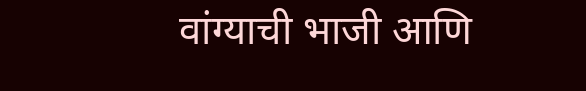वांग्याची भाजी आणि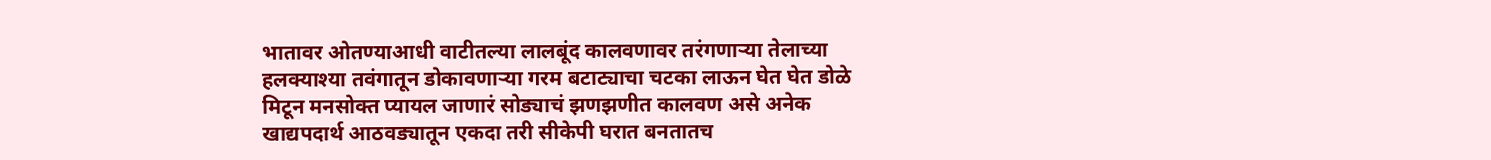भातावर ओतण्याआधी वाटीतल्या लालबूंद कालवणावर तरंगणाऱ्या तेलाच्या हलक्याश्या तवंगातून डोकावणाऱ्या गरम बटाट्याचा चटका लाऊन घेत घेत डोळे मिटून मनसोक्त प्यायल जाणारं सोड्याचं झणझणीत कालवण असे अनेक खाद्यपदार्थ आठवड्यातून एकदा तरी सीकेपी घरात बनतातच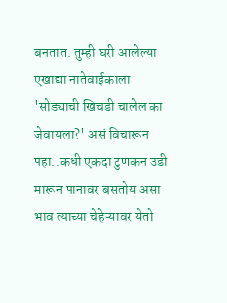बनतात. तुम्ही घरी आलेल्या एखाद्या नातेवाईकाला 'सोड्याची खिचडी चालेल का जेवायला?' असं विचारून पहा..कधी एकदा टुणकन उडी मारून पानावर बसतोय असा भाव त्याच्या चेहेऱ्यावर येतो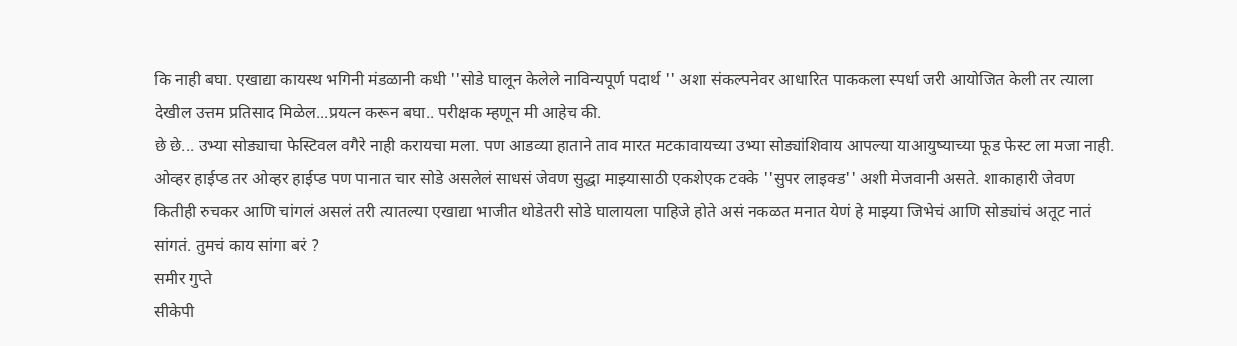कि नाही बघा. एखाद्या कायस्थ भगिनी मंडळानी कधी ''सोडे घालून केलेले नाविन्यपूर्ण पदार्थ '' अशा संकल्पनेवर आधारित पाककला स्पर्धा जरी आयोजित केली तर त्याला देखील उत्तम प्रतिसाद मिळेल...प्रयत्न करून बघा.. परीक्षक म्हणून मी आहेच की.
छे छे... उभ्या सोड्याचा फेस्टिवल वगैरे नाही करायचा मला. पण आडव्या हाताने ताव मारत मटकावायच्या उभ्या सोड्यांशिवाय आपल्या याआयुष्याच्या फूड फेस्ट ला मजा नाही. ओव्हर हाईप्ड तर ओव्हर हाईप्ड पण पानात चार सोडे असलेलं साधसं जेवण सुद्धा माझ्यासाठी एकशेएक टक्के ''सुपर लाइक्ड'' अशी मेजवानी असते. शाकाहारी जेवण कितीही रुचकर आणि चांगलं असलं तरी त्यातल्या एखाद्या भाजीत थोडेतरी सोडे घालायला पाहिजे होते असं नकळत मनात येणं हे माझ्या जिभेचं आणि सोड्यांचं अतूट नातं सांगतं. तुमचं काय सांगा बरं ?
समीर गुप्ते
सीकेपी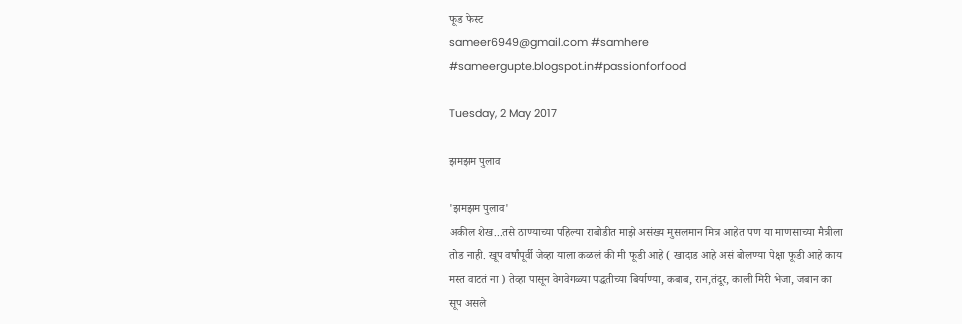फूड फेस्ट
sameer6949@gmail.com #samhere #sameergupte.blogspot.in#passionforfood

Tuesday, 2 May 2017

झमझम पुलाव

'झमझम पुलाव'
अकील शेख...तसे ठाण्याच्या पहिल्या राबोडीत माझे असंख्य मुसलमान मित्र आहेत पण या माणसाच्या मैत्रीला तोड नाही. खूप वर्षांपूर्वी जेव्हा याला कळलं की मी फूडी आहे ( खादाड आहे असं बोलण्या पेक्षा फूडी आहे काय मस्त वाटतं ना ) तेव्हा पासून वेगवेगळ्या पद्धतीच्या बिर्याण्या, कबाब, रान,तंदूर, काली मिरी भेजा, जबान का सूप असले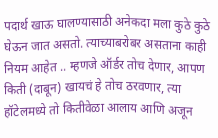पदार्थ खाऊ घालण्यासाठी अनेकदा मला कुठे कुठे घेऊन जात असतो. त्याच्याबरोबर असताना काही नियम आहेत .. म्हणजे ऑर्डर तोच देणार, आपण किती (दाबून) खायचं हे तोच ठरवणार, त्या हॉटेलमध्ये तो कितीवेळा आलाय आणि अजून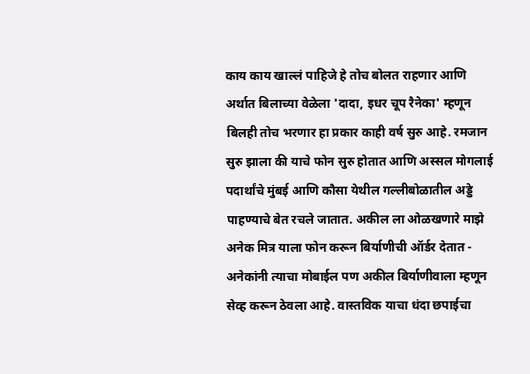काय काय खाल्लं पाहिजे हे तोच बोलत राहणार आणि अर्थात बिलाच्या वेळेला 'दादा, इधर चूप रैनेका' म्हणून बिलही तोच भरणार हा प्रकार काही वर्ष सुरु आहे. रमजान सुरु झाला की याचे फोन सुरु होतात आणि अस्सल मोगलाई पदार्थांचे मुंबई आणि कौसा येथील गल्लीबोळातील अड्डे पाहण्याचे बेत रचले जातात. अकील ला ओळखणारे माझे अनेक मित्र याला फोन करून बिर्याणीची ऑर्डर देतात - अनेकांनी त्याचा मोबाईल पण अकील बिर्याणीवाला म्हणून सेव्ह करून ठेवला आहे. वास्तविक याचा धंदा छपाईचा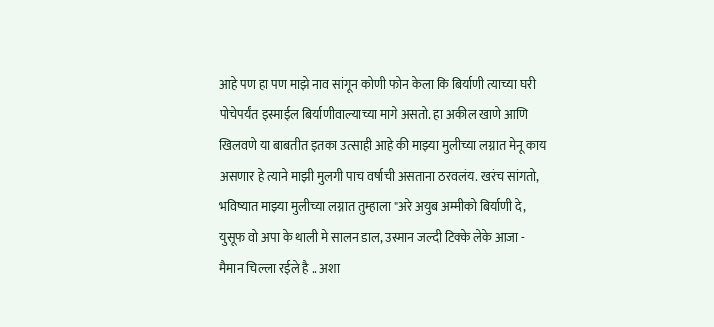आहे पण हा पण माझे नाव सांगून कोणी फोन केला कि बिर्याणी त्याच्या घरी पोचेपर्यंत इस्माईल बिर्याणीवाल्याच्या मागे असतो. हा अकील खाणे आणि खिलवणे या बाबतीत इतका उत्साही आहे की माझ्या मुलीच्या लग्नात मेनू काय असणार हे त्याने माझी मुलगी पाच वर्षाची असताना ठरवलंय. खरंच सांगतो, भविष्यात माझ्या मुलीच्या लग्नात तुम्हाला "अरे अयुब अम्मीको बिर्याणी दे, युसूफ वो अपा के थाली मे सालन डाल, उस्मान जल्दी टिक्के लेके आजा - मैमान चिल्ला रईले है .. अशा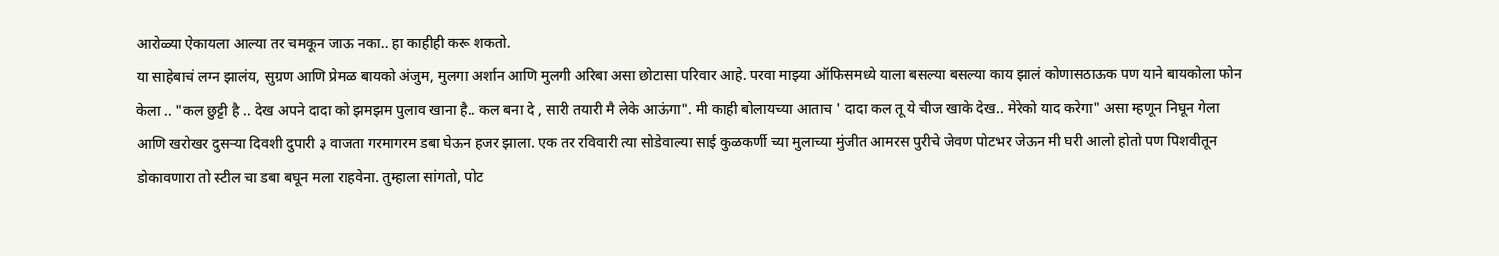आरोळ्या ऐकायला आल्या तर चमकून जाऊ नका.. हा काहीही करू शकतो.
या साहेबाचं लग्न झालंय, सुग्रण आणि प्रेमळ बायको अंजुम, मुलगा अर्शान आणि मुलगी अरिबा असा छोटासा परिवार आहे. परवा माझ्या ऑफिसमध्ये याला बसल्या बसल्या काय झालं कोणासठाऊक पण याने बायकोला फोन केला .. "कल छुट्टी है .. देख अपने दादा को झमझम पुलाव खाना है.. कल बना दे , सारी तयारी मै लेके आऊंगा". मी काही बोलायच्या आताच ' दादा कल तू ये चीज खाके देख.. मेरेको याद करेगा" असा म्हणून निघून गेला आणि खरोखर दुसऱ्या दिवशी दुपारी ३ वाजता गरमागरम डबा घेऊन हजर झाला. एक तर रविवारी त्या सोडेवाल्या साई कुळकर्णी च्या मुलाच्या मुंजीत आमरस पुरीचे जेवण पोटभर जेऊन मी घरी आलो होतो पण पिशवीतून डोकावणारा तो स्टील चा डबा बघून मला राहवेना. तुम्हाला सांगतो, पोट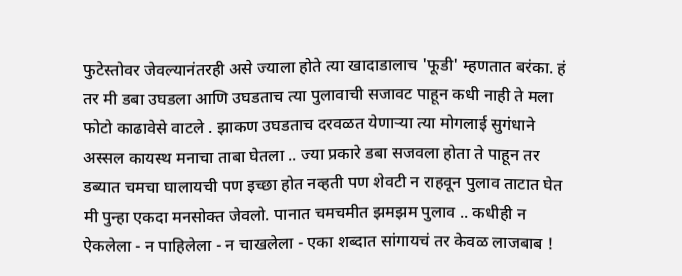फुटेस्तोवर जेवल्यानंतरही असे ज्याला होते त्या खादाडालाच 'फूडी' म्हणतात बरंका. हं तर मी डबा उघडला आणि उघडताच त्या पुलावाची सजावट पाहून कधी नाही ते मला फोटो काढावेसे वाटले . झाकण उघडताच दरवळत येणाऱ्या त्या मोगलाई सुगंधाने अस्सल कायस्थ मनाचा ताबा घेतला .. ज्या प्रकारे डबा सजवला होता ते पाहून तर डब्यात चमचा घालायची पण इच्छा होत नव्हती पण शेवटी न राहवून पुलाव ताटात घेत मी पुन्हा एकदा मनसोक्त जेवलो. पानात चमचमीत झमझम पुलाव .. कधीही न ऐकलेला - न पाहिलेला - न चाखलेला - एका शब्दात सांगायचं तर केवळ लाजबाब !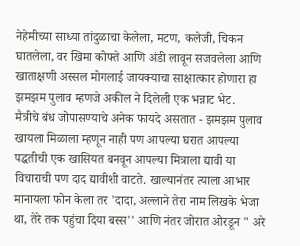नेहेमीच्या साध्या तांदुळाचा केलेला, मटण, कलेजी, चिकन घातलेला, वर खिमा कोफ्ते आणि अंडी लावून सजवलेला आणि खाताक्षणी अस्सल मोगलाई जायक्याचा साक्षात्कार होणारा हा झमझम पुलाव म्हणजे अकील ने दिलेली एक भन्नाट भेट.
मैत्रीचे बंध जोपासण्याचे अनेक फायदे असतात - झमझम पुलाव खायला मिळाला म्हणून नाही पण आपल्या घरात आपल्या पद्धतीची एक खासियत बनवून आपल्या मित्राला द्यावी या विचाराची पण दाद द्यावीशी वाटते. खाल्यानंतर त्याला आभार मानायला फोन केला तर 'दादा, अल्लाने तेरा नाम लिखके भेजा था, तेरे तक पहुंचा दिया बस्स'' आणि नंतर जोरात ओरडून " अरे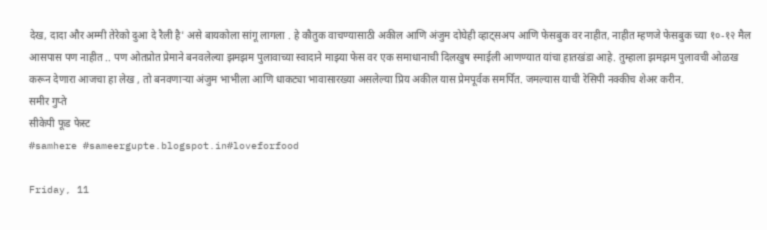देख, दादा और अम्मी तेरेको दुआ दे रैली है' असे बायकोला सांगू लागला . हे कौतुक वाचण्यासाठी अकील आणि अंजुम दोघेही व्हाट्सअप आणि फेसबुक वर नाहीत, नाहीत म्हणजे फेसबुक च्या १०-१२ मैल आसपास पण नाहीत .. पण ओतप्रोत प्रेमाने बनवलेल्या झमझम पुलावाच्या स्वादाने माझ्या फेस वर एक समाधानाची दिलखुष स्माईली आणण्यात यांचा हातखंडा आहे. तुम्हाला झमझम पुलावची ओळख करून देणारा आजचा हा लेख , तो बनवणाऱ्या अंजुम भाभीला आणि धाकट्या भावासारख्या असलेल्या प्रिय अकील यास प्रेमपूर्वक समर्पित. जमल्यास याची रेसिपी नक्कीच शेअर करीन.
समीर गुप्ते
सीकेपी फूड फेस्ट
#samhere #sameergupte.blogspot.in#loveforfood

Friday, 11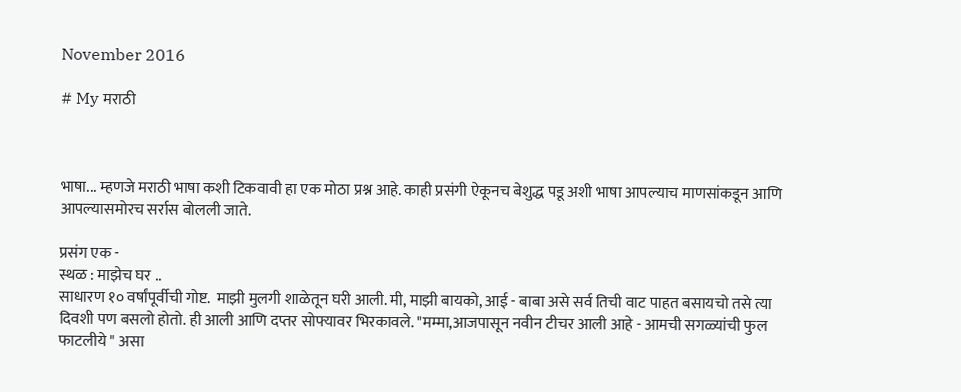November 2016

# My मराठी



भाषा... म्हणजे मराठी भाषा कशी टिकवावी हा एक मोठा प्रश्न आहे. काही प्रसंगी ऐकूनच बेशुद्ध पडू अशी भाषा आपल्याच माणसांकडून आणि आपल्यासमोरच सर्रास बोलली जाते.

प्रसंग एक -
स्थळ : माझेच घर ..
साधारण १० वर्षांपूर्वीची गोष्ट.  माझी मुलगी शाळेतून घरी आली. मी, माझी बायको, आई - बाबा असे सर्व तिची वाट पाहत बसायचो तसे त्या दिवशी पण बसलो होतो. ही आली आणि दप्तर सोफ्यावर भिरकावले. "मम्मा,आजपासून नवीन टीचर आली आहे - आमची सगळ्यांची फुल फाटलीये " असा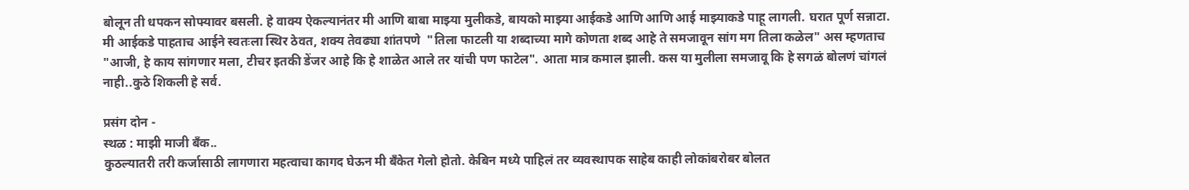बोलून ती धपकन सोफ्यावर बसली. हे वाक्य ऐकल्यानंतर मी आणि बाबा माझ्या मुलीकडे, बायको माझ्या आईकडे आणि आणि आई माझ्याकडे पाहू लागली. घरात पूर्ण सन्नाटा. मी आईकडे पाहताच आईने स्वतःला स्थिर ठेवत, शक्य तेवढ्या शांतपणे  "तिला फाटली या शब्दाच्या मागे कोणता शब्द आहे ते समजावून सांग मग तिला कळेल" अस म्हणताच "आजी, हे काय सांगणार मला, टीचर इतकी डेंजर आहे कि हे शाळेत आले तर यांची पण फाटेल". आता मात्र कमाल झाली. कस या मुलीला समजावू कि हे सगळं बोलणं चांगलं नाही..कुठे शिकली हे सर्व.

प्रसंग दोन -
स्थळ : माझी माजी बँक..
कुठल्यातरी तरी कर्जासाठी लागणारा महत्वाचा कागद घेऊन मी बँकेत गेलो होतो. केबिन मध्ये पाहिलं तर व्यवस्थापक साहेब काही लोकांबरोबर बोलत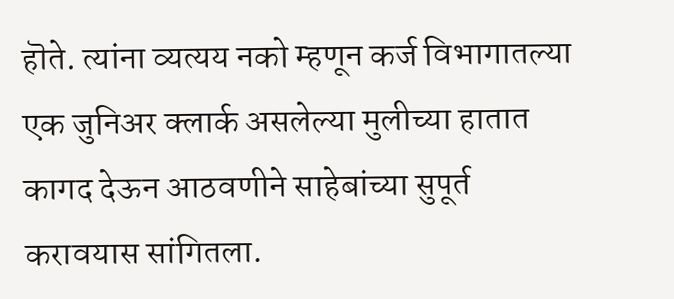हॊते. त्यांना व्यत्यय नको म्हणून कर्ज विभागातल्या एक जुनिअर क्लार्क असलेल्या मुलीच्या हातात कागद देऊन आठवणीने साहेबांच्या सुपूर्त करावयास सांगितला.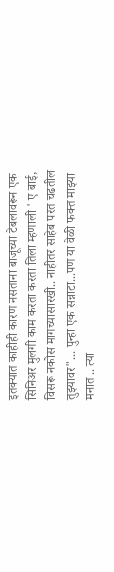इतक्यात काहीही कारण नसताना बाजूच्या टेबलावरून एक सिनिअर मुलगी काम करता करता तिला म्हणाली ' ए बाई, विसरू नकोस मागच्यासारखी.. नाहीतर साहेब परत चढतील तुझ्यावर"... पुन्हा एक सन्नाटा...पण या वेळी फक्त माझ्या मनात .. त्या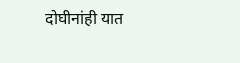दोघीनांही यात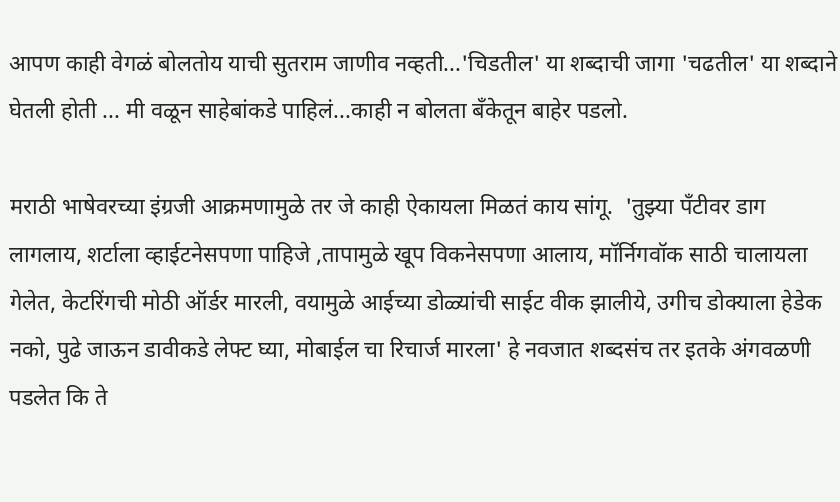आपण काही वेगळं बोलतोय याची सुतराम जाणीव नव्हती...'चिडतील' या शब्दाची जागा 'चढतील' या शब्दाने घेतली होती ... मी वळून साहेबांकडे पाहिलं...काही न बोलता बँकेतून बाहेर पडलो.

मराठी भाषेवरच्या इंग्रजी आक्रमणामुळे तर जे काही ऐकायला मिळतं काय सांगू.  'तुझ्या पॅंटीवर डाग लागलाय, शर्टाला व्हाईटनेसपणा पाहिजे ,तापामुळे खूप विकनेसपणा आलाय, मॉर्निगवॉक साठी चालायला गेलेत, केटरिंगची मोठी ऑर्डर मारली, वयामुळे आईच्या डोळ्यांची साईट वीक झालीये, उगीच डोक्याला हेडेक नको, पुढे जाऊन डावीकडे लेफ्ट घ्या, मोबाईल चा रिचार्ज मारला' हे नवजात शब्दसंच तर इतके अंगवळणी पडलेत कि ते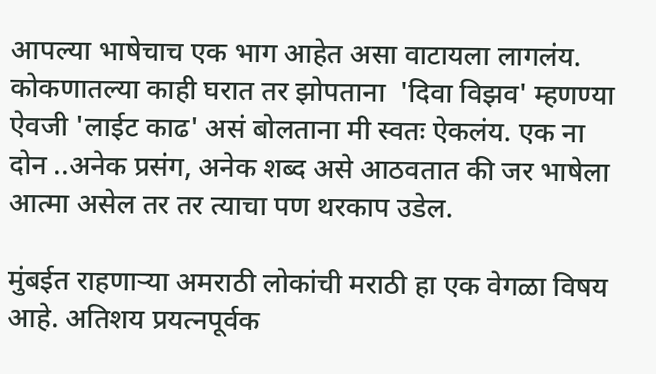आपल्या भाषेचाच एक भाग आहेत असा वाटायला लागलंय. कोकणातल्या काही घरात तर झोपताना  'दिवा विझव' म्हणण्या ऐवजी 'लाईट काढ' असं बोलताना मी स्वतः ऐकलंय. एक ना दोन ..अनेक प्रसंग, अनेक शब्द असे आठवतात की जर भाषेला आत्मा असेल तर तर त्याचा पण थरकाप उडेल.

मुंबईत राहणाऱ्या अमराठी लोकांची मराठी हा एक वेगळा विषय आहे. अतिशय प्रयत्नपूर्वक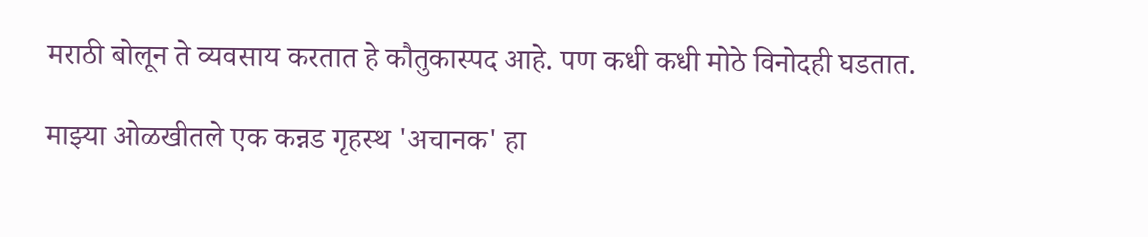मराठी बोलून ते व्यवसाय करतात हे कौतुकास्पद आहे. पण कधी कधी मोठे विनोदही घडतात.

माझ्या ओळखीतले एक कन्नड गृहस्थ 'अचानक' हा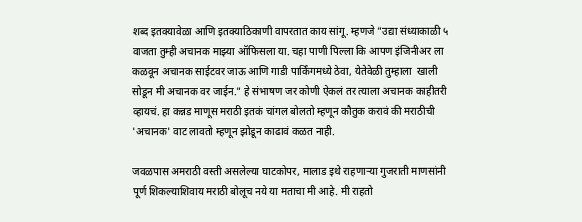शब्द इतक्यावेळा आणि इतक्याठिकाणी वापरतात काय सांगू. म्हणजे "उद्या संध्याकाळी ५ वाजता तुम्ही अचानक माझ्या ऑफिसला या. चहा पाणी पिल्ला कि आपण इंजिनीअर ला कळवून अचानक साईटवर जाऊ आणि गाडी पार्किंगमध्ये ठेवा, येतेवेळी तुम्हाला  खाली सोडून मी अचानक वर जाईन." हे संभाषण जर कोणी ऐकलं तर त्याला अचानक काहीतरी व्हायचं. हा कन्नड माणूस मराठी इतकं चांगल बोलतो म्हणून कौतुक करावं की मराठीची 'अचानक' वाट लावतो म्हणून झोडून काढावं कळत नाही.

जवळपास अमराठी वस्ती असलेल्या घाटकोपर, मालाड इथे राहणाऱ्या गुजराती माणसांनी पूर्ण शिकल्याशिवाय मराठी बोलूच नये या मताचा मी आहे. मी राहतो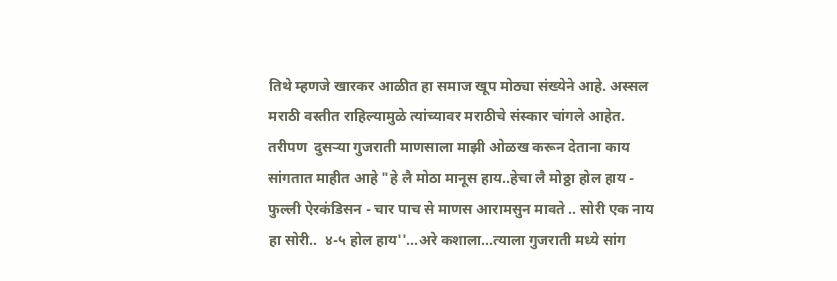तिथे म्हणजे खारकर आळीत हा समाज खूप मोठ्या संख्येने आहे. अस्सल मराठी वस्तीत राहिल्यामुळे त्यांच्यावर मराठीचे संस्कार चांगले आहेत. तरीपण  दुसऱ्या गुजराती माणसाला माझी ओळख करून देताना काय सांगतात माहीत आहे "हे लै मोठा मानूस हाय..हेचा लै मोठ्ठा होल हाय - फुल्ली ऐरकंडिसन - चार पाच से माणस आरामसुन मावते .. सोरी एक नाय हा सोरी..  ४-५ होल हाय''...अरे कशाला...त्याला गुजराती मध्ये सांग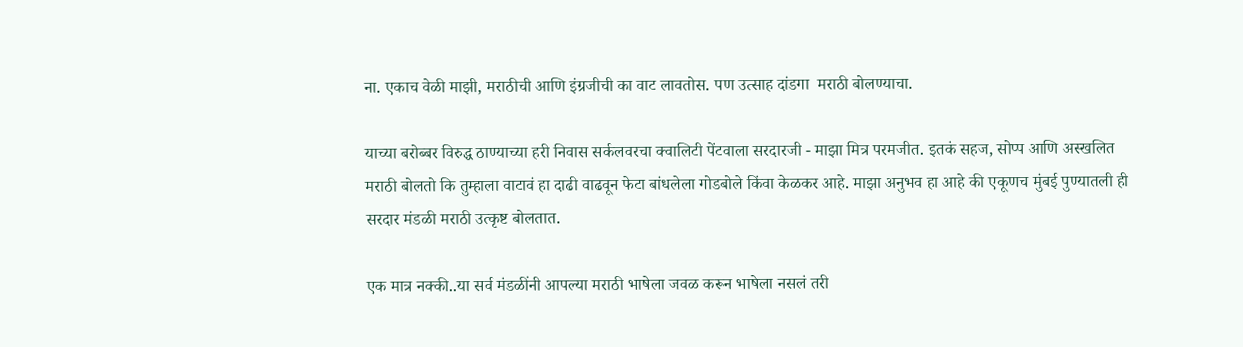ना. एकाच वेळी माझी, मराठीची आणि इंग्रजीची का वाट लावतोस. पण उत्साह दांडगा  मराठी बोलण्याचा.

याच्या बरोब्बर विरुद्ध ठाण्याच्या हरी निवास सर्कलवरचा क्वालिटी पेंटवाला सरदारजी - माझा मित्र परमजीत. इतकं सहज, सोप्प आणि अस्खलित मराठी बोलतो कि तुम्हाला वाटावं हा दाढी वाढवून फेटा बांधलेला गोडबोले किंवा केळकर आहे. माझा अनुभव हा आहे की एकूणच मुंबई पुण्यातली ही सरदार मंडळी मराठी उत्कृष्ट बोलतात.

एक मात्र नक्की..या सर्व मंडळींनी आपल्या मराठी भाषेला जवळ करून भाषेला नसलं तरी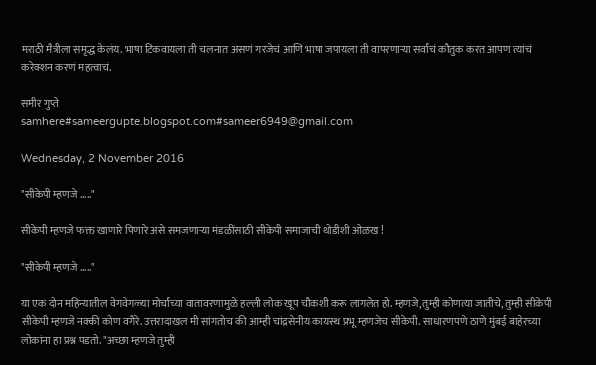मराठी मैत्रीला समृद्ध केलंय. भाषा टिकवायला ती चलनात असणं गरजेचं आणि भाषा जपायला ती वापरणाऱ्या सर्वांचं कौतुक करत आपण त्यांचं करेक्शन करणं महत्वाचं.

समीर गुप्ते
samhere#sameergupte.blogspot.com#sameer6949@gmail.com

Wednesday, 2 November 2016

"सीकेपी म्हणजे ....."

सीकेपी म्हणजे फक्त खाणारे पिणारे असे समजणाऱ्या मंडळींसाठी सीकेपी समाजाची थोडीशी ओळख !

"सीकेपी म्हणजे ....."

या एक दोन महिन्यातील वेगवेगळ्या मोर्चांच्या वातावरणामुळे हल्ली लोक खूप चौकशी करू लागलेत हो. म्हणजे,तुम्ही कोणत्या जातीचे, तुम्ही सीकेपी सीकेपी म्हणजे नक्की कोण वगैरे. उत्तरादाखल मी सांगतोच की आम्ही चांद्रसेनीय कायस्थ प्रभू म्हणजेच सीकेपी. साधारणपणे ठाणे मुंबई बाहेरच्या लोकांना हा प्रश्न पडतो. "अच्छा म्हणजे तुम्ही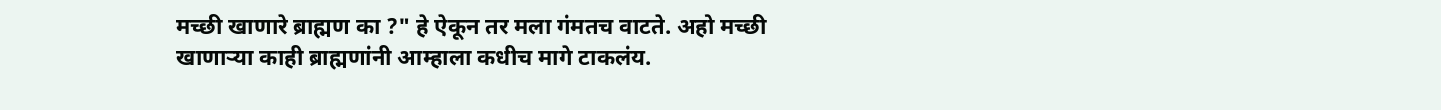मच्छी खाणारे ब्राह्मण का ?" हे ऐकून तर मला गंमतच वाटते. अहो मच्छी खाणाऱ्या काही ब्राह्मणांनी आम्हाला कधीच मागे टाकलंय.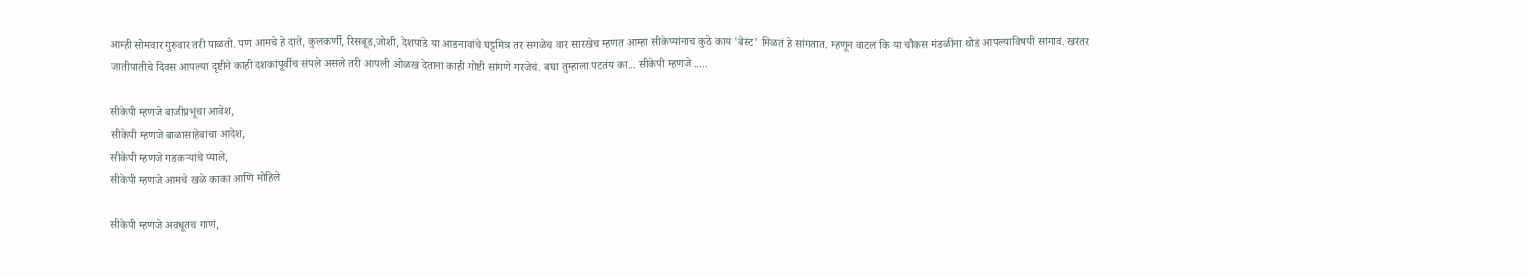आम्ही सोमवार गुरुवार तरी पाळतो. पण आमचे हे दाते, कुलकर्णी, रिसबूड,जोशी, देशपांडे या आडनावांचे घट्टमित्र तर सगळेच वार सारखेच म्हणत आम्हा सीकेप्यांनाच कुठे काय 'बेस्ट' मिळतं हे सांगतात. म्हणून वाटलं कि या चौकस मंडळींना थोडं आपल्याविषयी सांगावं. खरंतर जातीपातीचे दिवस आपल्या दृष्टीने काही दशकांपूर्वीच संपले असले तरी आपली ओळख देताना काही गोष्टी सांगणे गरजेचं. बघा तुम्हाला पटतंय का... सीकेपी म्हणजे .....

सीकेपी म्हणजे बाजीप्रभूंचा आवेश,
सीकेपी म्हणजे बाळासाहेबांचा आदेश,
सीकेपी म्हणजे गडकऱ्यांचे प्याले,
सीकेपी म्हणजे आमचे खळे काका आणि मोहिले

सीकेपी म्हणजे अवधूतच गाणं,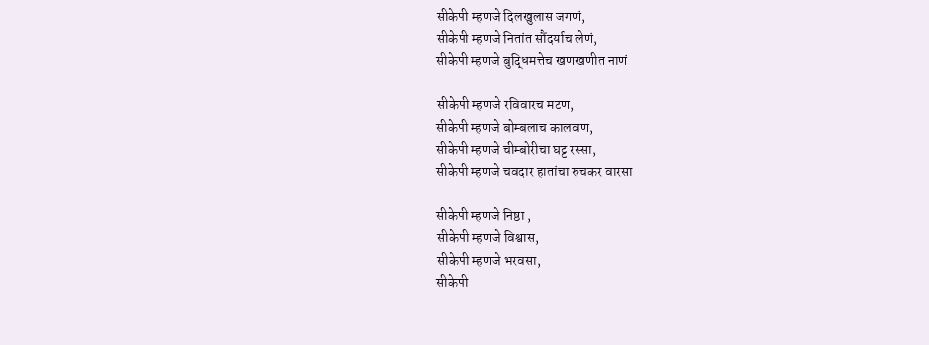सीकेपी म्हणजे दिलखुलास जगणं,
सीकेपी म्हणजे नितांत सौंदर्याच लेणं,
सीकेपी म्हणजे बुद्धिमत्तेच खणखणीत नाणं

सीकेपी म्हणजे रविवारच मटण,
सीकेपी म्हणजे बोम्बलाच कालवण,
सीकेपी म्हणजे चीम्बोरीचा घट्ट रस्सा,
सीकेपी म्हणजे चवदार हातांचा रुचकर वारसा

सीकेपी म्हणजे निष्ठा ,
सीकेपी म्हणजे विश्वास,
सीकेपी म्हणजे भरवसा,
सीकेपी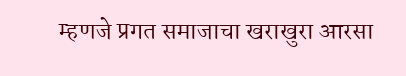म्हणजे प्रगत समाजाचा खराखुरा आरसा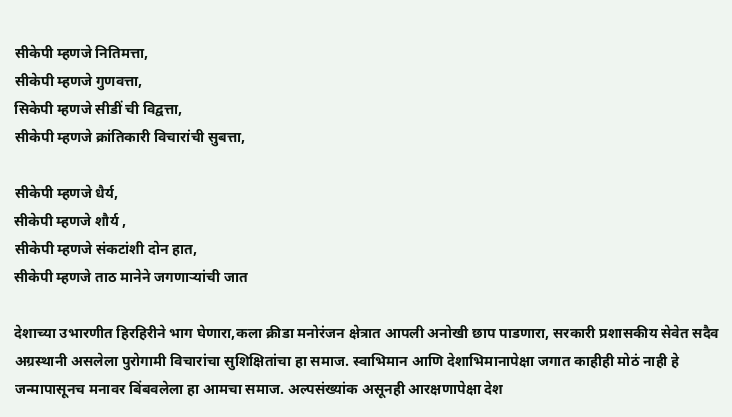सीकेपी म्हणजे नितिमत्ता,
सीकेपी म्हणजे गुणवत्ता,
सिकेपी म्हणजे सीडीं ची विद्वत्ता,
सीकेपी म्हणजे क्रांतिकारी विचारांची सुबत्ता,

सीकेपी म्हणजे धैर्य,
सीकेपी म्हणजे शौर्य ,
सीकेपी म्हणजे संकटांशी दोन हात,
सीकेपी म्हणजे ताठ मानेने जगणाऱ्यांची जात

देशाच्या उभारणीत हिरहिरीने भाग घेणारा,कला क्रीडा मनोरंजन क्षेत्रात आपली अनोखी छाप पाडणारा, सरकारी प्रशासकीय सेवेत सदैव अग्रस्थानी असलेला पुरोगामी विचारांचा सुशिक्षितांचा हा समाज. स्वाभिमान आणि देशाभिमानापेक्षा जगात काहीही मोठं नाही हे जन्मापासूनच मनावर बिंबवलेला हा आमचा समाज. अल्पसंख्यांक असूनही आरक्षणापेक्षा देश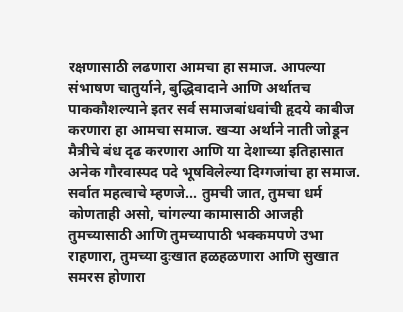रक्षणासाठी लढणारा आमचा हा समाज. आपल्या संभाषण चातुर्याने, बुद्धिवादाने आणि अर्थातच पाककौशल्याने इतर सर्व समाजबांधवांची हृदये काबीज करणारा हा आमचा समाज. खऱ्या अर्थाने नाती जोडून मैत्रीचे बंध दृढ करणारा आणि या देशाच्या इतिहासात अनेक गौरवास्पद पदे भूषविलेल्या दिग्गजांचा हा समाज. सर्वात महत्वाचे म्हणजे... तुमची जात, तुमचा धर्म कोणताही असो, चांगल्या कामासाठी आजही तुमच्यासाठी आणि तुमच्यापाठी भक्कमपणे उभा राहणारा, तुमच्या दुःखात हळहळणारा आणि सुखात समरस होणारा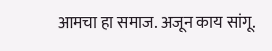आमचा हा समाज. अजून काय सांगू.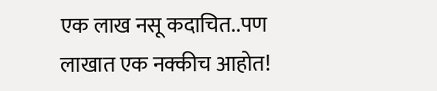एक लाख नसू कदाचित..पण लाखात एक नक्कीच आहोत!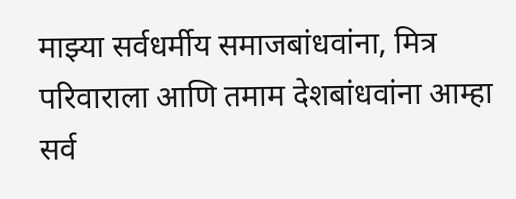माझ्या सर्वधर्मीय समाजबांधवांना, मित्र परिवाराला आणि तमाम देशबांधवांना आम्हा सर्व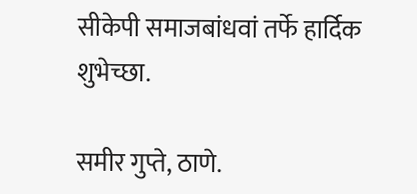सीकेपी समाजबांधवां तर्फे हार्दिक शुभेच्छा.

समीर गुप्ते, ठाणे.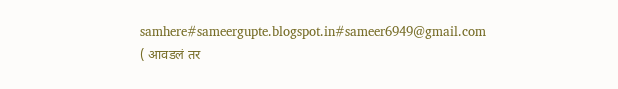samhere#sameergupte.blogspot.in#sameer6949@gmail.com
( आवडलं तर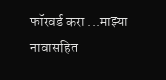फॉरवर्ड करा ...माझ्या नावासहित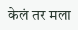केलं तर मला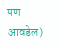पण आवडेल)